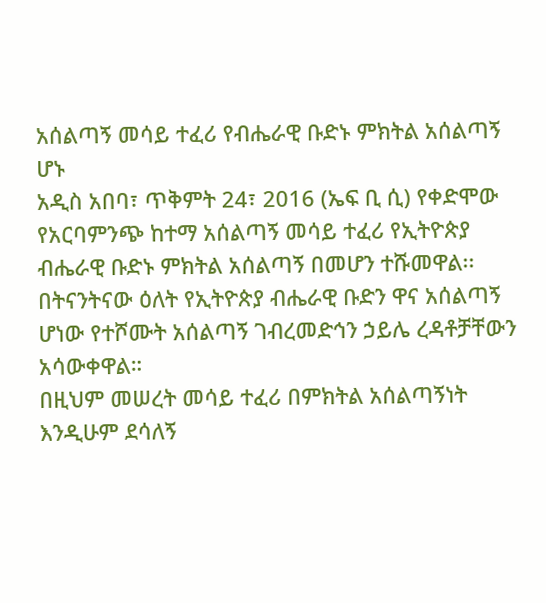አሰልጣኝ መሳይ ተፈሪ የብሔራዊ ቡድኑ ምክትል አሰልጣኝ ሆኑ
አዲስ አበባ፣ ጥቅምት 24፣ 2016 (ኤፍ ቢ ሲ) የቀድሞው የአርባምንጭ ከተማ አሰልጣኝ መሳይ ተፈሪ የኢትዮጵያ ብሔራዊ ቡድኑ ምክትል አሰልጣኝ በመሆን ተሹመዋል፡፡
በትናንትናው ዕለት የኢትዮጵያ ብሔራዊ ቡድን ዋና አሰልጣኝ ሆነው የተሾሙት አሰልጣኝ ገብረመድኅን ኃይሌ ረዳቶቻቸውን አሳውቀዋል።
በዚህም መሠረት መሳይ ተፈሪ በምክትል አሰልጣኝነት እንዲሁም ደሳለኝ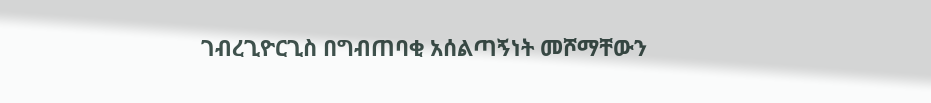ገብረጊዮርጊስ በግብጠባቂ አሰልጣኝነት መሾማቸውን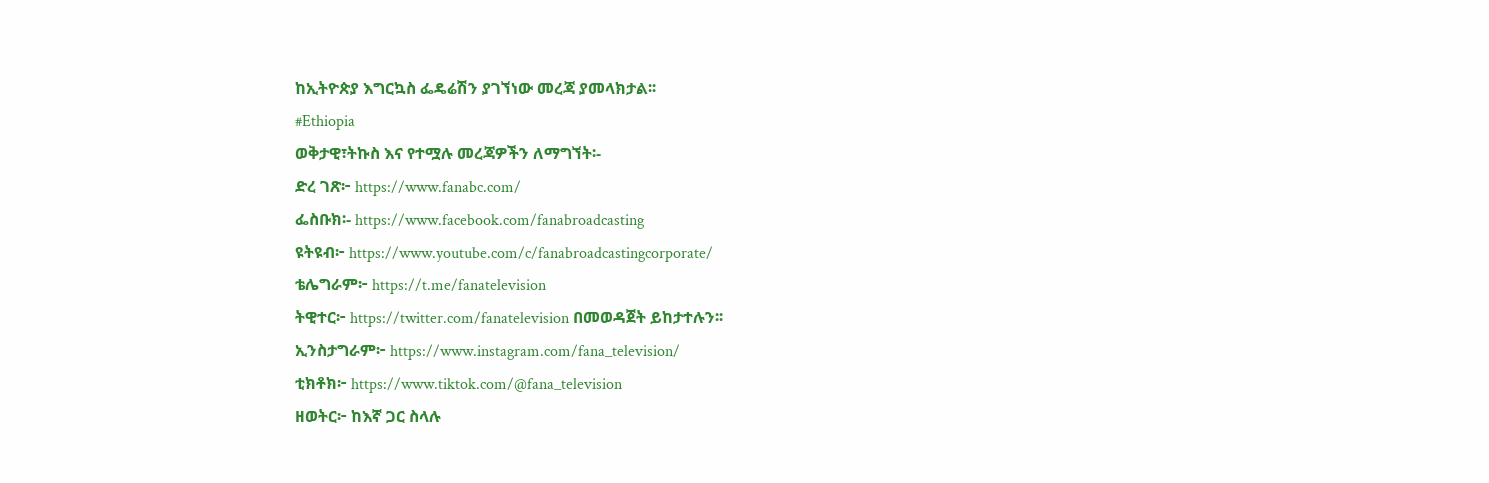ከኢትዮጵያ እግርኳስ ፌዴሬሽን ያገኘነው መረጃ ያመላክታል፡፡
#Ethiopia
ወቅታዊ፣ትኩስ እና የተሟሉ መረጃዎችን ለማግኘት፡-
ድረ ገጽ፦ https://www.fanabc.com/
ፌስቡክ፡- https://www.facebook.com/fanabroadcasting
ዩትዩብ፦ https://www.youtube.com/c/fanabroadcastingcorporate/
ቴሌግራም፦ https://t.me/fanatelevision
ትዊተር፦ https://twitter.com/fanatelevision በመወዳጀት ይከታተሉን፡፡
ኢንስታግራም፦ https://www.instagram.com/fana_television/
ቲክቶክ፦ https://www.tiktok.com/@fana_television
ዘወትር፦ ከእኛ ጋር ስላሉ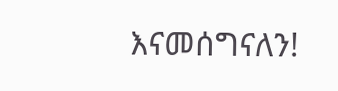እናመሰግናለን!